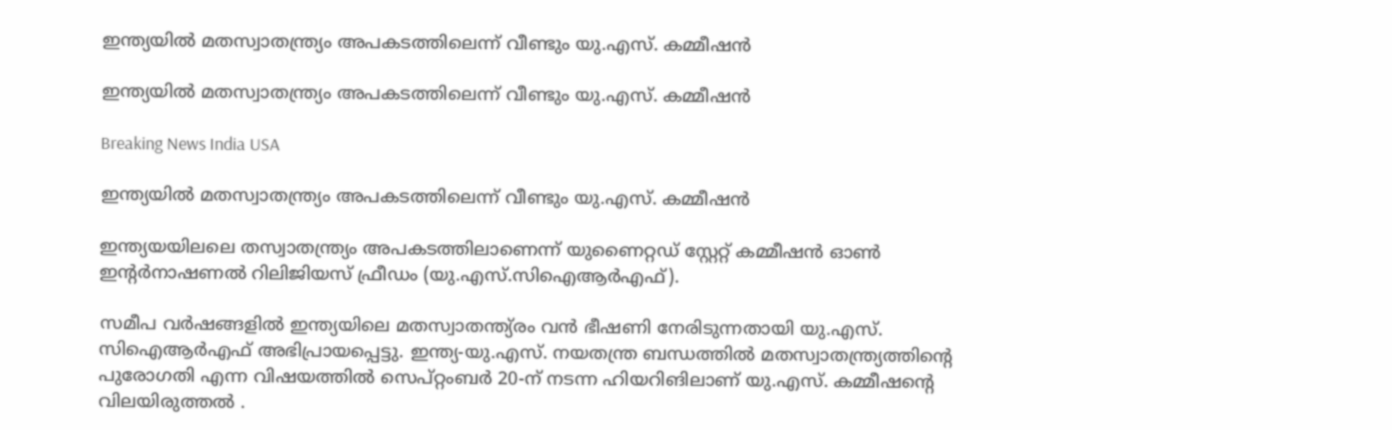ഇന്ത്യയില്‍ മതസ്വാതന്ത്ര്യം അപകടത്തിലെന്ന് വീണ്ടും യു.എസ്. കമ്മീഷന്‍

ഇന്ത്യയില്‍ മതസ്വാതന്ത്ര്യം അപകടത്തിലെന്ന് വീണ്ടും യു.എസ്. കമ്മീഷന്‍

Breaking News India USA

ഇന്ത്യയില്‍ മതസ്വാതന്ത്ര്യം അപകടത്തിലെന്ന് വീണ്ടും യു.എസ്. കമ്മീഷന്‍

ഇന്ത്യയയിലലെ തസ്വാതന്ത്ര്യം അപകടത്തിലാണെന്ന് യുണൈറ്റഡ് സ്റ്റേറ്റ് കമ്മീഷന്‍ ഓണ്‍ ഇന്റര്‍നാഷണല്‍ റിലിജിയസ് ഫ്രീഡം (യു.എസ്.സിഐആര്‍എഫ്).

സമീപ വര്‍ഷങ്ങളില്‍ ഇന്ത്യയിലെ മതസ്വാതന്ത്യ്രം വന്‍ ഭീഷണി നേരിടുന്നതായി യു.എസ്. സിഐആര്‍എഫ് അഭിപ്രായപ്പെട്ടു. ഇന്ത്യ-യു.എസ്. നയതന്ത്ര ബന്ധത്തില്‍ മതസ്വാതന്ത്ര്യത്തിന്റെ പുരോഗതി എന്ന വിഷയത്തില്‍ സെപ്റ്റംബര്‍ 20-ന് നടന്ന ഹിയറിങിലാണ് യു.എസ്. കമ്മീഷന്റെ വിലയിരുത്തല്‍ ‍.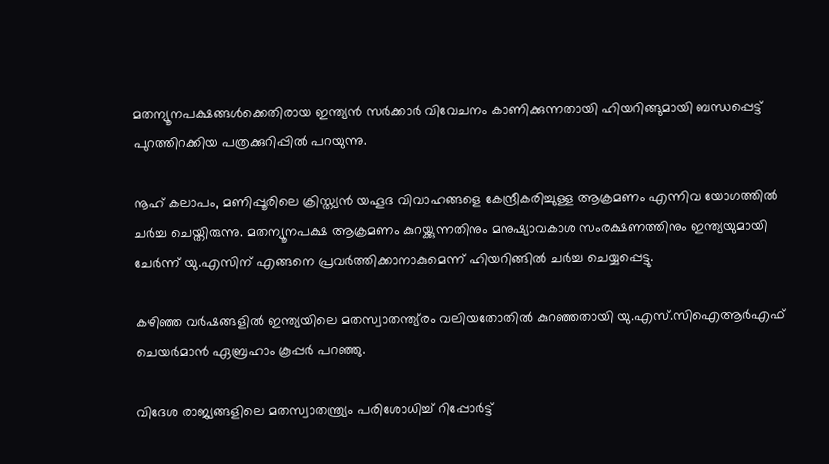മതന്യൂനപക്ഷങ്ങള്‍ക്കെതിരായ ഇന്ത്യന്‍ സര്‍ക്കാര്‍ വിവേചനം കാണിക്കുന്നതായി ഹിയറിങ്ങുമായി ബന്ധപ്പെട്ട് പുറത്തിറക്കിയ പത്രക്കുറിപ്പില്‍ പറയുന്നു.

നൂഹ് കലാപം, മണിപ്പൂരിലെ ക്രിസ്ത്യന്‍ യഹൂദ വിവാഹങ്ങളെ കേന്ദ്രീകരിച്ചുള്ള ആക്രമണം എന്നിവ യോഗത്തില്‍ ചര്‍ച്ച ചെയ്തിരുന്നു. മതന്യൂനപക്ഷ ആക്രമണം കുറയ്ക്കുന്നതിനും മനുഷ്യാവകാശ സംരക്ഷണത്തിനും ഇന്ത്യയുമായി ചേര്‍ന്ന് യു.എസിന് എങ്ങനെ പ്രവര്‍ത്തിക്കാനാകുമെന്ന് ഹിയറിങ്ങില്‍ ചര്‍ച്ച ചെയ്യപ്പെട്ടു.

കഴിഞ്ഞ വര്‍ഷങ്ങളില്‍ ഇന്ത്യയിലെ മതസ്വാതന്ത്യ്രം വലിയതോതില്‍ കുറഞ്ഞതായി യു.എസ്.സിഐആര്‍എഫ് ചെയര്‍മാന്‍ ഏബ്രഹാം കൂപ്പര്‍ പറഞ്ഞു.

വിദേശ രാജ്യങ്ങളിലെ മതസ്വാതന്ത്ര്യം പരിശോധിച്ച് റിപ്പോര്‍ട്ട്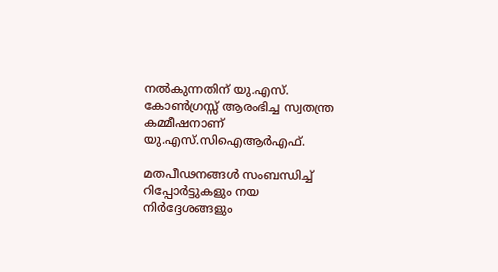നല്‍കുന്നതിന് യു.എസ്. കോണ്‍ഗ്രസ്സ് ആരംഭിച്ച സ്വതന്ത്ര കമ്മീഷനാണ് യു.എസ്.സിഐആര്‍എഫ്.

മതപീഢനങ്ങള്‍ സംബന്ധിച്ച് റിപ്പോര്‍ട്ടുകളും നയ നിര്‍ദ്ദേശങ്ങളും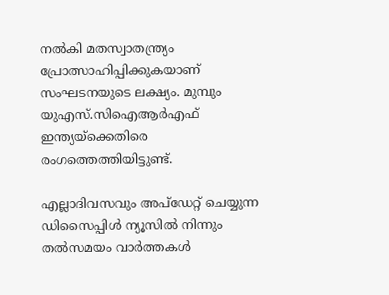നല്‍കി മതസ്വാതന്ത്ര്യം പ്രോത്സാഹിപ്പിക്കുകയാണ് സംഘടനയുടെ ലക്ഷ്യം. മുമ്പും യുഎസ്.സിഐആര്‍എഫ് ഇന്ത്യയ്ക്കെതിരെ രംഗത്തെത്തിയിട്ടുണ്ട്.

എല്ലാദിവസവും അപ്ഡേറ്റ് ചെയ്യുന്ന ഡിസൈപ്പിൾ ന്യൂസിൽ നിന്നും തൽസമയം വാർത്തകൾ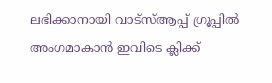ലഭിക്കാനായി വാട്സ്ആപ്പ് ഗ്രൂപ്പിൽ അംഗമാകാൻ ഇവിടെ ക്ലിക്ക്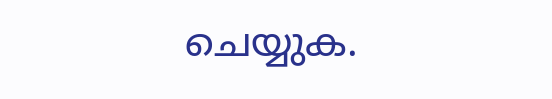ചെയ്യുക.